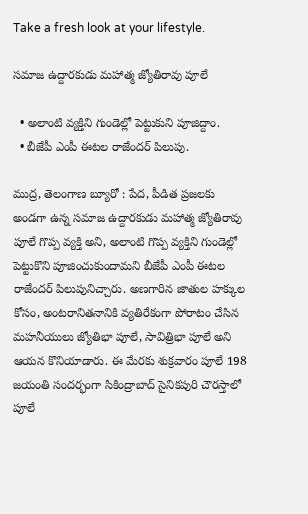Take a fresh look at your lifestyle.

సమాజ ఉద్దారకుడు మహాత్మ జ్యోతిరావు పూలే

  • అలాంటి వ్యక్తిని గుండెల్లో పెట్టుకుని పూజిద్దాం.
  • బీజేపీ ఎంపీ ఈటల రాజేందర్ పిలుపు.

ముద్ర, తెలంగాణ బ్యూరో : పేద, పీడిత ప్రజలకు అండగా ఉన్న సమాజ ఉద్దారకుడు మహాత్మ జ్యోతిరావు పూలే గొప్ప వ్యక్తి అని, అలాంటి గొప్ప వ్యక్తిని గుండెల్లో పెట్టుకొని పూజించుకుందామని బీజేపీ ఎంపీ ఈటల రాజేందర్ పిలుపునిచ్చారు. అణగారిన జాతుల హక్కుల కోసం, అంటరానితనానికి వ్యతిరేకంగా పోరాటం చేసిన మహనీయులు జ్యోతిభా పూలే, సావిత్రిభా పూలే అని ఆయన కొనియాడారు. ఈ మేరకు శుక్రవారం పూలే 198 జయంతి సందర్భంగా సికింద్రాబాద్ సైనికపురి చౌరస్తాలో పూలే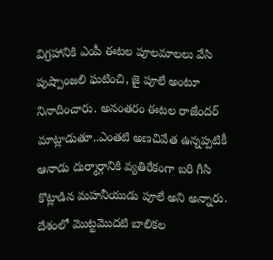విగ్రహానికి ఎంపీ ఈటల పూలమాలలు వేసి పుష్పాంజలి ఘటించి, జై పూలే అంటూ నినాదించారు. అనంతరం ఈటల రాజేందర్ మాట్లాడుతూ..ఎంతటి అణచివేత ఉన్నప్పటికీ ఆనాడు దుర్మార్గానికి వ్యతిరేకంగా బరి గీసి కొట్లాడిన మహనీయుడు పూలే అని అన్నారు. దేశంలో మొట్టమొదటి బాలికల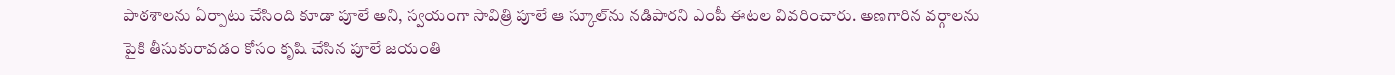పాఠశాలను ఏర్పాటు చేసింది కూడా పూలే అని, స్వయంగా సావిత్రి పూలే ఆ స్కూల్‌ను నడిపారని ఎంపీ ఈటల వివరించారు. అణగారిన వర్గాలను పైకి తీసుకురావడం కోసం కృషి చేసిన పూలే జయంతి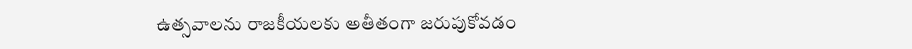ఉత్సవాలను రాజకీయలకు అతీతంగా జరుపుకోవడం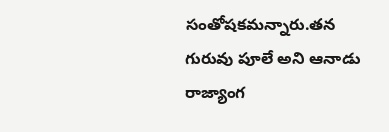సంతోషకమన్నారు.తన గురువు పూలే అని ఆనాడు రాజ్యాంగ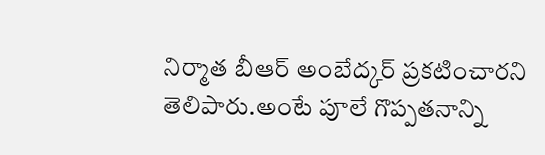నిర్మాత బీఆర్ అంబేద్కర్ ప్రకటించారని తెలిపారు.అంటే పూలే గొప్పతనాన్ని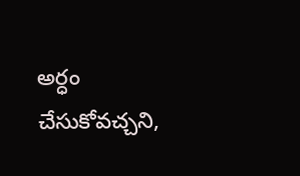అర్ధం చేసుకోవచ్చని,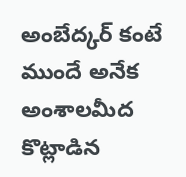అంబేద్కర్ కంటే ముందే అనేక అంశాలమీద కొట్లాడిన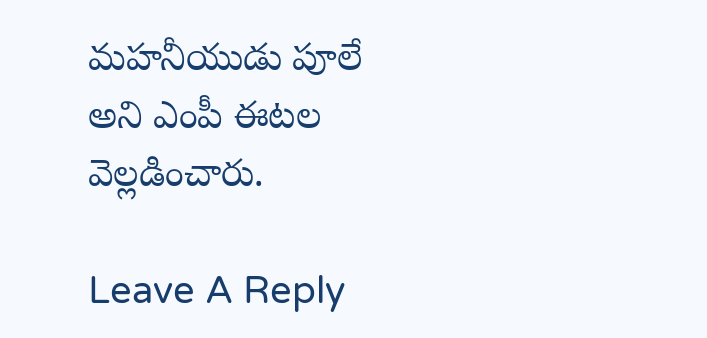మహనీయుడు పూలే అని ఎంపీ ఈటల వెల్లడించారు.

Leave A Reply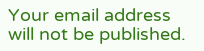Your email address will not be published.